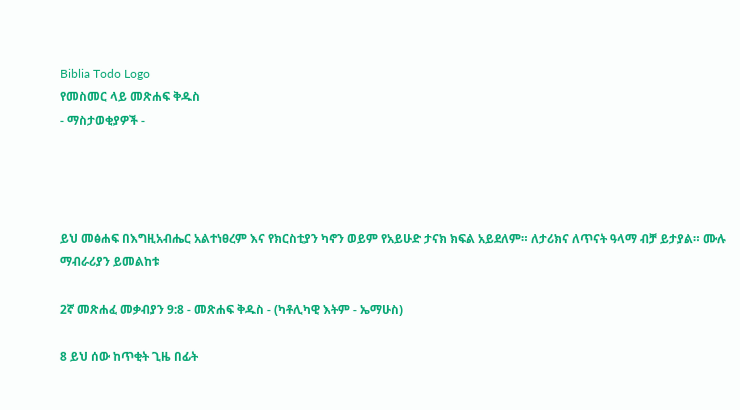Biblia Todo Logo
የመስመር ላይ መጽሐፍ ቅዱስ
- ማስታወቂያዎች -




ይህ መፅሐፍ በእግዚአብሔር አልተነፀረም እና የክርስቲያን ካኖን ወይም የአይሁድ ታናክ ክፍል አይደለም። ለታሪክና ለጥናት ዓላማ ብቻ ይታያል። ሙሉ ማብራሪያን ይመልከቱ

2ኛ መጽሐፈ መቃብያን 9:8 - መጽሐፍ ቅዱስ - (ካቶሊካዊ እትም - ኤማሁስ)

8 ይህ ሰው ከጥቂት ጊዜ በፊት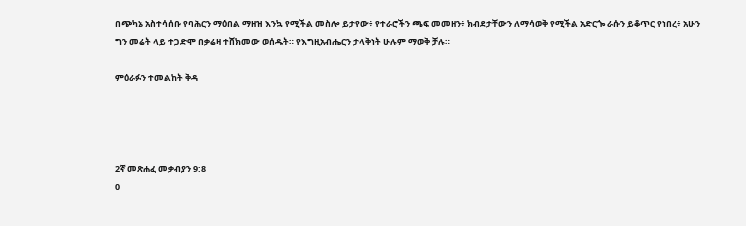በጭካኔ አስተሳሰቡ የባሕርን ማዕበል ማዘዝ እንኳ የሚችል መስሎ ይታየው፥ የተራሮችን ጫፍ መመዘን፥ ክብደታቸውን ለማሳወቅ የሚችል አድርጐ ራሱን ይቆጥር የነበረ፥ አሁን ግን መሬት ላይ ተጋድሞ በቃሬዛ ተሸክመው ወሰዱት። የእግዚአብሔርን ታላቅነት ሁሉም ማወቅ ቻሉ።

ምዕራፉን ተመልከት ቅዳ




2ኛ መጽሐፈ መቃብያን 9:8
0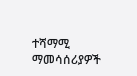ተሻማሚ ማመሳሰሪያዎች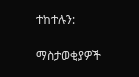ተከተሉን:

ማስታወቂያዎች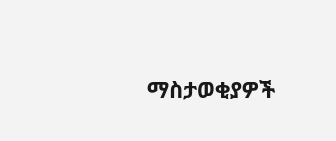ማስታወቂያዎች